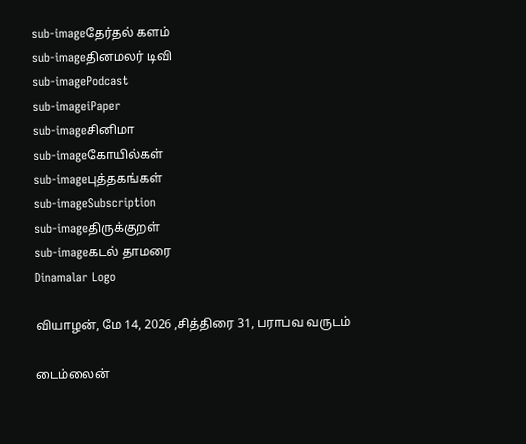sub-imageதேர்தல் களம்
sub-imageதினமலர் டிவி
sub-imagePodcast
sub-imageiPaper
sub-imageசினிமா
sub-imageகோயில்கள்
sub-imageபுத்தகங்கள்
sub-imageSubscription
sub-imageதிருக்குறள்
sub-imageகடல் தாமரை
Dinamalar Logo

வியாழன், மே 14, 2026 ,சித்திரை 31, பராபவ வருடம்

டைம்லைன்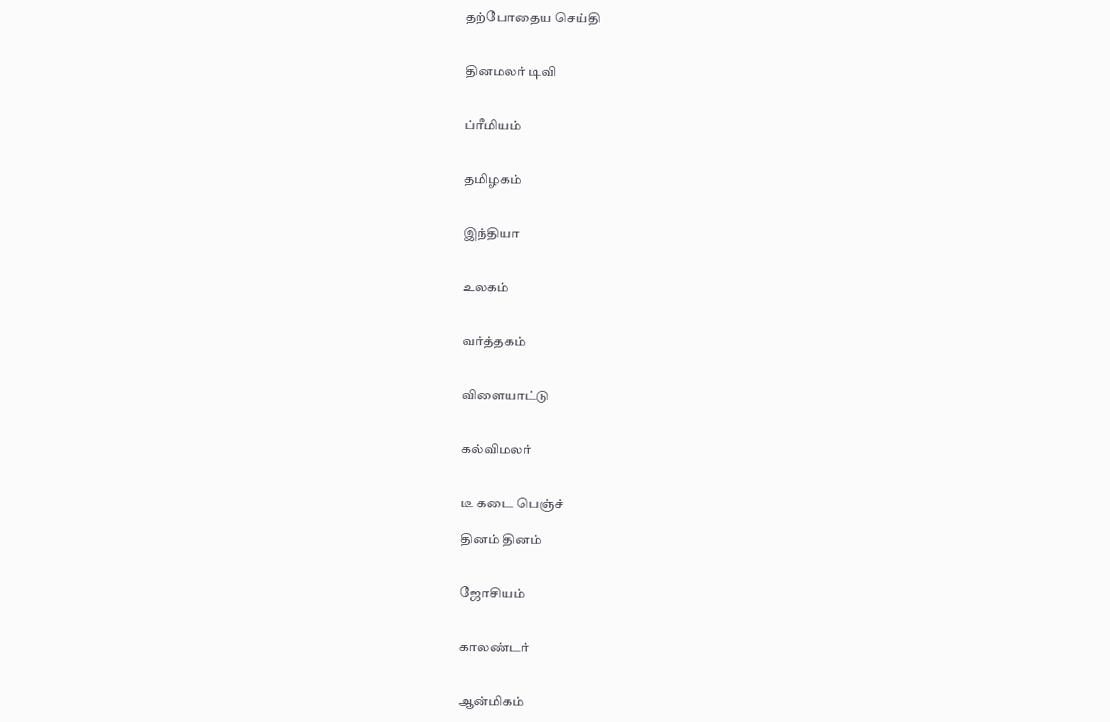தற்போதைய செய்தி


தினமலர் டிவி


ப்ரீமியம்


தமிழகம்


இந்தியா


உலகம்


வர்த்தகம்


விளையாட்டு


கல்விமலர்


டீ கடை பெஞ்ச்

தினம் தினம்


ஜோசியம்


காலண்டர்


ஆன்மிகம்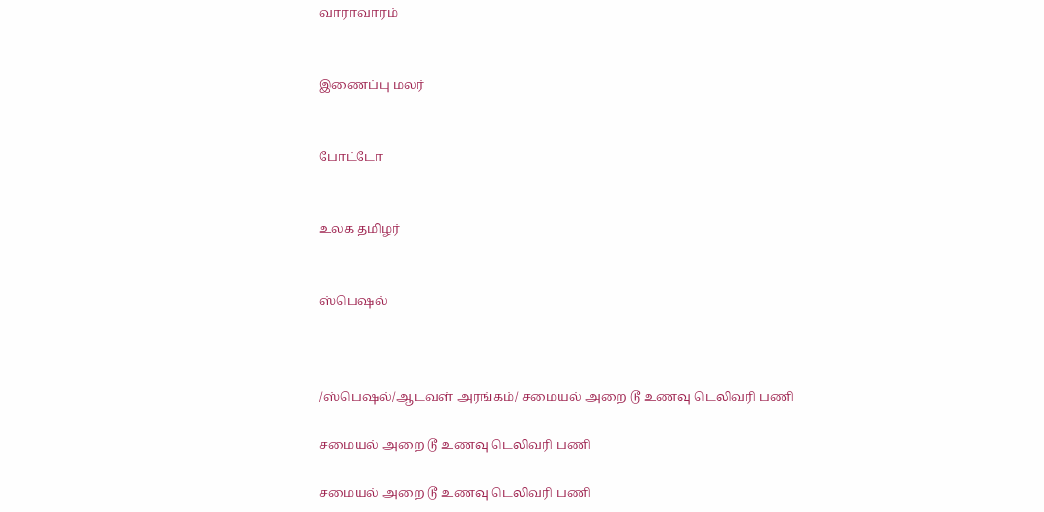வாராவாரம்


இணைப்பு மலர்


போட்டோ


உலக தமிழர்


ஸ்பெஷல்



/ஸ்பெஷல்/ஆடவள் அரங்கம்/ சமையல் அறை டூ உணவு டெலிவரி பணி

சமையல் அறை டூ உணவு டெலிவரி பணி

சமையல் அறை டூ உணவு டெலிவரி பணி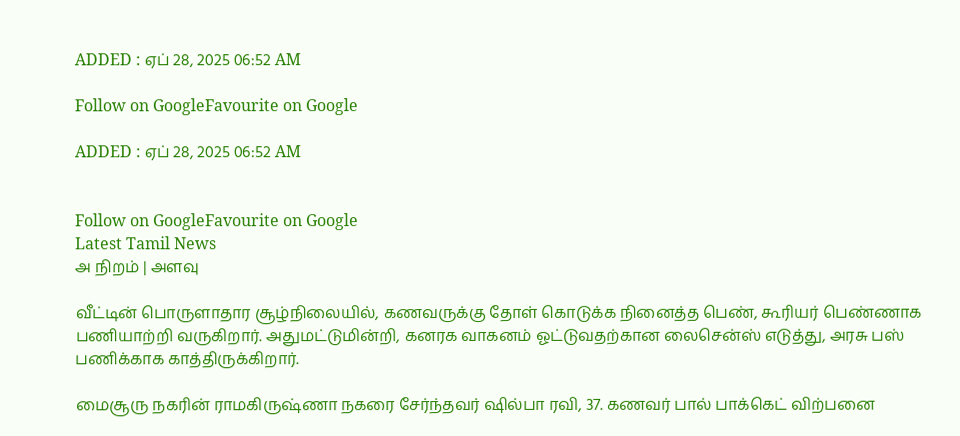ADDED : ஏப் 28, 2025 06:52 AM

Follow on GoogleFavourite on Google

ADDED : ஏப் 28, 2025 06:52 AM


Follow on GoogleFavourite on Google
Latest Tamil News
அ நிறம் | அளவு

வீட்டின் பொருளாதார சூழ்நிலையில், கணவருக்கு தோள் கொடுக்க நினைத்த பெண், கூரியர் பெண்ணாக பணியாற்றி வருகிறார். அதுமட்டுமின்றி, கனரக வாகனம் ஓட்டுவதற்கான லைசென்ஸ் எடுத்து, அரசு பஸ் பணிக்காக காத்திருக்கிறார்.

மைசூரு நகரின் ராமகிருஷ்ணா நகரை சேர்ந்தவர் ஷில்பா ரவி, 37. கணவர் பால் பாக்கெட் விற்பனை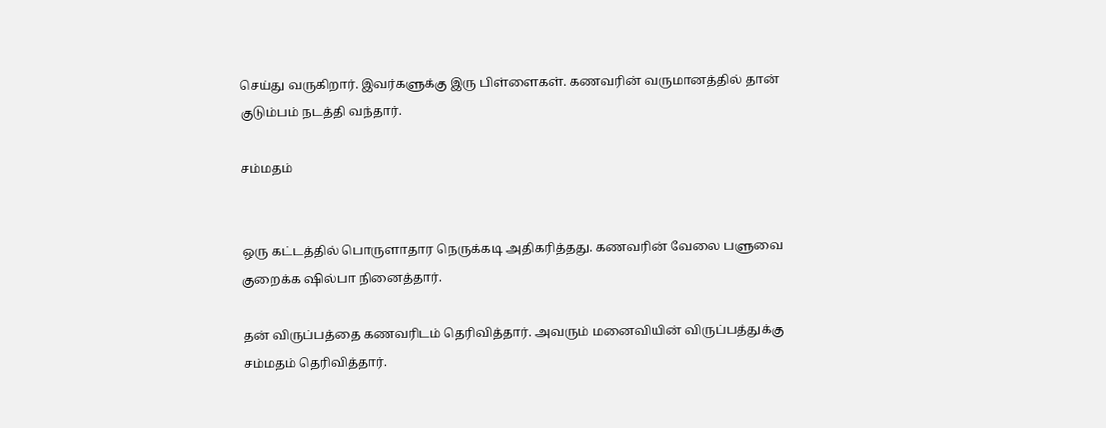செய்து வருகிறார். இவர்களுக்கு இரு பிள்ளைகள். கணவரின் வருமானத்தில் தான் குடும்பம் நடத்தி வந்தார்.

சம்மதம்


ஒரு கட்டத்தில் பொருளாதார நெருக்கடி அதிகரித்தது. கணவரின் வேலை பளுவை குறைக்க ஷில்பா நினைத்தார்.

தன் விருப்பத்தை கணவரிடம் தெரிவித்தார். அவரும் மனைவியின் விருப்பத்துக்கு சம்மதம் தெரிவித்தார்.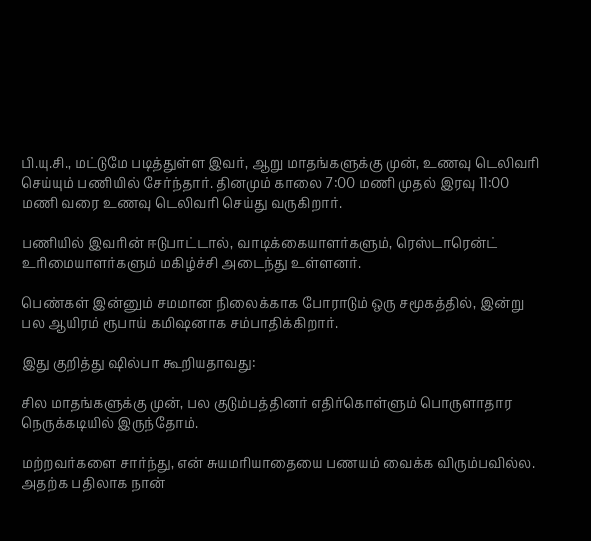பி.யு.சி., மட்டுமே படித்துள்ள இவர், ஆறு மாதங்களுக்கு முன், உணவு டெலிவரி செய்யும் பணியில் சேர்ந்தார். தினமும் காலை 7:00 மணி முதல் இரவு 11:00 மணி வரை உணவு டெலிவரி செய்து வருகிறார்.

பணியில் இவரின் ஈடுபாட்டால், வாடிக்கையாளர்களும், ரெஸ்டாரென்ட் உரிமையாளர்களும் மகிழ்ச்சி அடைந்து உள்ளனர்.

பெண்கள் இன்னும் சமமான நிலைக்காக போராடும் ஒரு சமூகத்தில், இன்று பல ஆயிரம் ரூபாய் கமிஷனாக சம்பாதிக்கிறார்.

இது குறித்து ஷில்பா கூறியதாவது:

சில மாதங்களுக்கு முன், பல குடும்பத்தினர் எதிர்கொள்ளும் பொருளாதார நெருக்கடியில் இருந்தோம்.

மற்றவர்களை சார்ந்து, என் சுயமரியாதையை பணயம் வைக்க விரும்பவில்ல. அதற்க பதிலாக நான்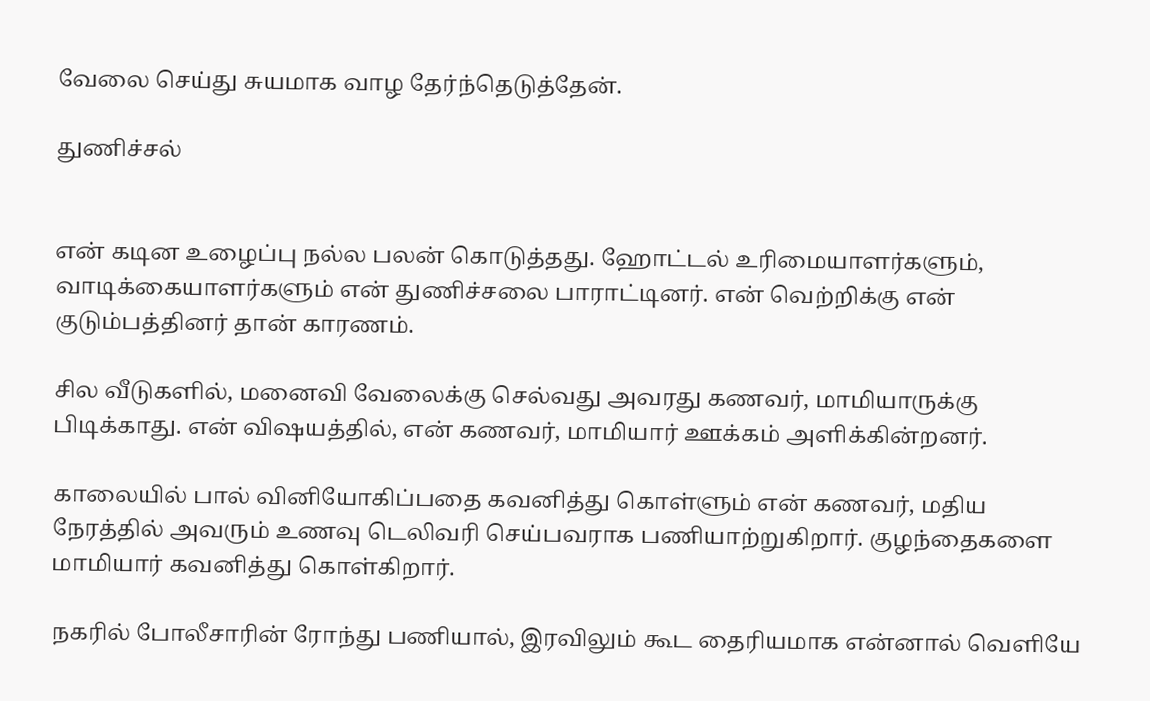வேலை செய்து சுயமாக வாழ தேர்ந்தெடுத்தேன்.

துணிச்சல்


என் கடின உழைப்பு நல்ல பலன் கொடுத்தது. ஹோட்டல் உரிமையாளர்களும், வாடிக்கையாளர்களும் என் துணிச்சலை பாராட்டினர். என் வெற்றிக்கு என் குடும்பத்தினர் தான் காரணம்.

சில வீடுகளில், மனைவி வேலைக்கு செல்வது அவரது கணவர், மாமியாருக்கு பிடிக்காது. என் விஷயத்தில், என் கணவர், மாமியார் ஊக்கம் அளிக்கின்றனர்.

காலையில் பால் வினியோகிப்பதை கவனித்து கொள்ளும் என் கணவர், மதிய நேரத்தில் அவரும் உணவு டெலிவரி செய்பவராக பணியாற்றுகிறார். குழந்தைகளை மாமியார் கவனித்து கொள்கிறார்.

நகரில் போலீசாரின் ரோந்து பணியால், இரவிலும் கூட தைரியமாக என்னால் வெளியே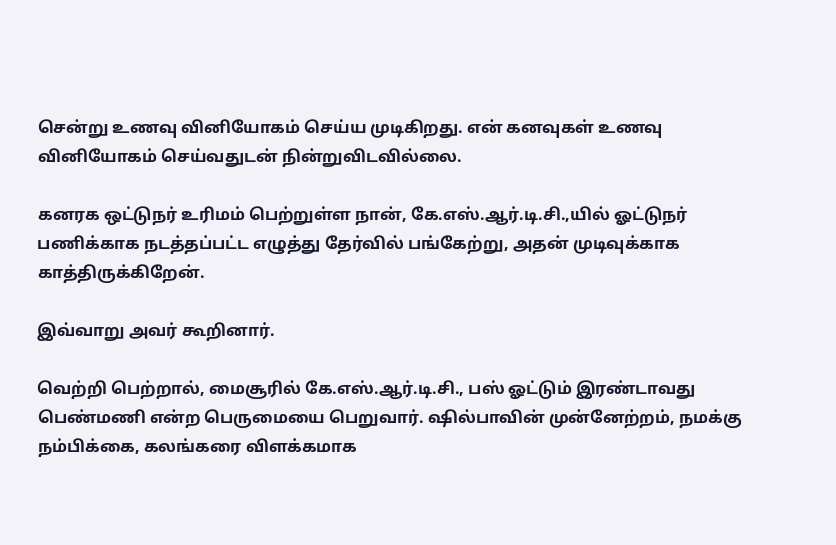சென்று உணவு வினியோகம் செய்ய முடிகிறது. என் கனவுகள் உணவு வினியோகம் செய்வதுடன் நின்றுவிடவில்லை.

கனரக ஒட்டுநர் உரிமம் பெற்றுள்ள நான், கே.எஸ்.ஆர்.டி.சி.,யில் ஓட்டுநர் பணிக்காக நடத்தப்பட்ட எழுத்து தேர்வில் பங்கேற்று, அதன் முடிவுக்காக காத்திருக்கிறேன்.

இவ்வாறு அவர் கூறினார்.

வெற்றி பெற்றால், மைசூரில் கே.எஸ்.ஆர்.டி.சி., பஸ் ஓட்டும் இரண்டாவது பெண்மணி என்ற பெருமையை பெறுவார். ஷில்பாவின் முன்னேற்றம், நமக்கு நம்பிக்கை, கலங்கரை விளக்கமாக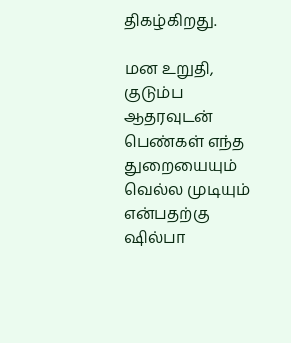திகழ்கிறது.

மன உறுதி, குடும்ப ஆதரவுடன் பெண்கள் எந்த துறையையும் வெல்ல முடியும் என்பதற்கு ஷில்பா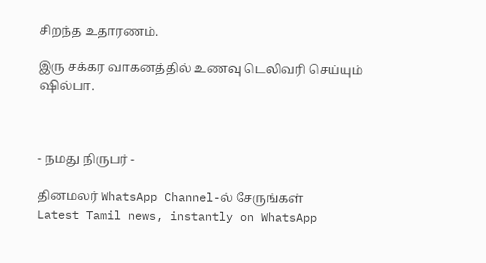சிறந்த உதாரணம்.

இரு சக்கர வாகனத்தில் உணவு டெலிவரி செய்யும் ஷில்பா.



- நமது நிருபர் -

தினமலர் WhatsApp Channel-ல் சேருங்கள்
Latest Tamil news, instantly on WhatsApp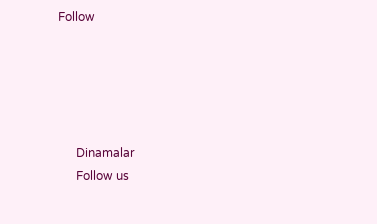Follow





      Dinamalar
      Follow us